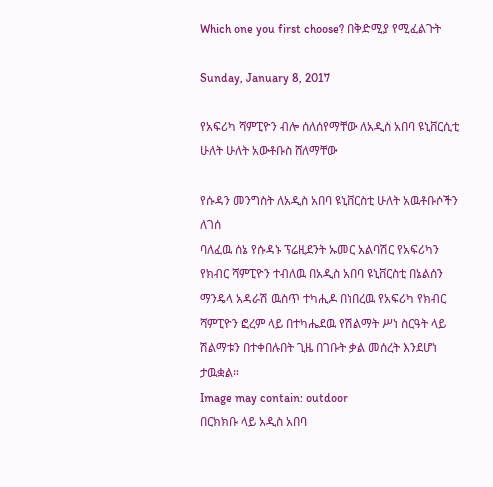Which one you first choose? በቅድሚያ የሚፈልጉት

Sunday, January 8, 2017

የአፍሪካ ሻምፒዮን ብሎ ሰለሰየማቸው ለአዲስ አበባ ዩኒቨርሲቲ ሁለት ሁለት አውቶቡስ ሸለማቸው

የሱዳን መንግስት ለአዲስ አበባ ዩኒቨርስቲ ሁለት አዉቶቡሶችን ለገሰ
ባለፈዉ ሰኔ የሱዳኑ ፕሬዚደንት ኡመር አልባሽር የአፍሪካን የክብር ሻምፒዮን ተብለዉ በአዲስ አበባ ዩኒቨርስቲ በኔልሰን ማንዴላ አዳራሽ ዉስጥ ተካሒዶ በነበረዉ የአፍሪካ የክብር ሻምፒዮን ፎረም ላይ በተካሔደዉ የሽልማት ሥነ ስርዓት ላይ ሽልማቱን በተቀበሉበት ጊዜ በገቡት ቃል መሰረት እንደሆነ ታዉቋል።
Image may contain: outdoor
በርክክቡ ላይ አዲስ አበባ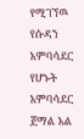የሚገኘዉ የሱዳን አምባሳደር የሆኑት አምባሳደር ጀማል አል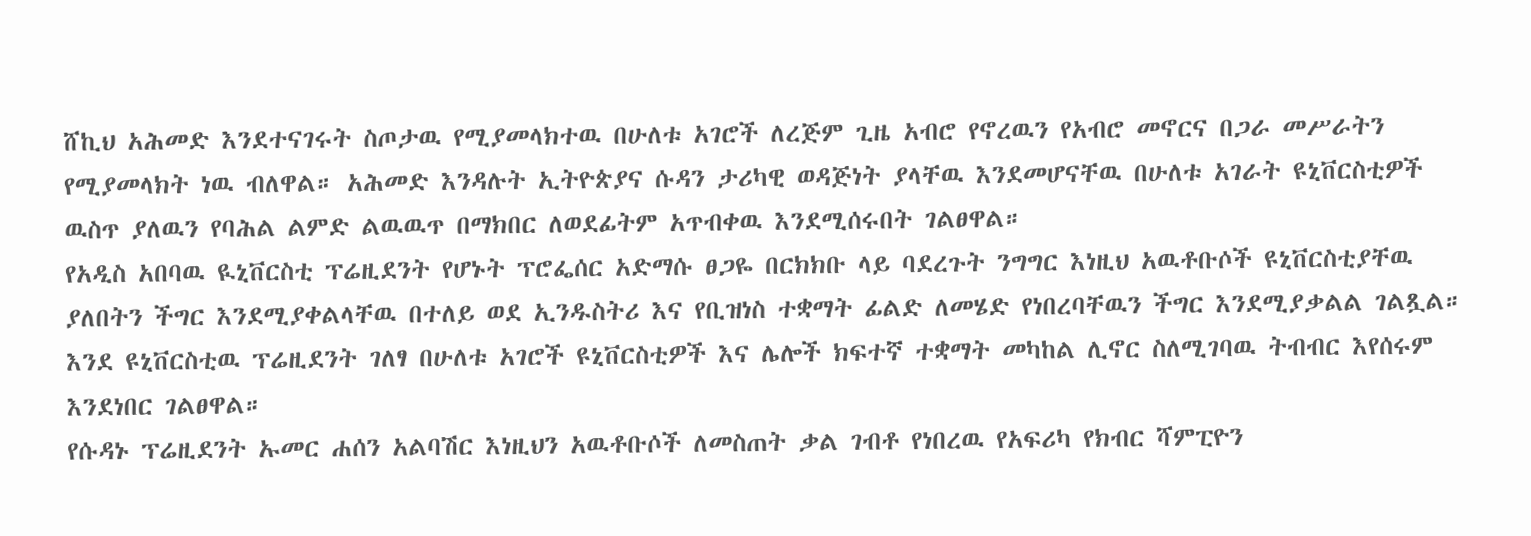ሸኪህ አሕመድ እንደተናገሩት ስጦታዉ የሚያመላክተዉ በሁለቱ አገሮች ለረጅም ጊዜ አብሮ የኖረዉን የአብሮ መኖርና በጋራ መሥራትን የሚያመላክት ነዉ ብለዋል። አሕመድ እንዳሉት ኢትዮጵያና ሱዳን ታሪካዊ ወዳጅነት ያላቸዉ እንደመሆናቸዉ በሁለቱ አገራት ዩኒቨርስቲዎች ዉስጥ ያለዉን የባሕል ልምድ ልዉዉጥ በማክበር ለወደፊትም አጥብቀዉ እንደሚሰሩበት ገልፀዋል።
የአዲስ አበባዉ ዪኒቨርስቲ ፕሬዚደንት የሆኑት ፕሮፌሰር አድማሱ ፀጋዬ በርክክቡ ላይ ባደረጉት ንግግር እነዚህ አዉቶቡሶች ዩኒቨርስቲያቸዉ ያለበትን ችግር እንደሚያቀልላቸዉ በተለይ ወደ ኢንዱስትሪ እና የቢዝነስ ተቋማት ፊልድ ለመሄድ የነበረባቸዉን ችግር እንደሚያቃልል ገልጿል።  እንደ ዩኒቨርስቲዉ ፕሬዚደንት ገለፃ በሁለቱ አገሮች ዩኒቨርስቲዎች እና ሌሎች ክፍተኛ ተቋማት መካከል ሊኖር ስለሚገባዉ ትብብር እየሰሩም እንደነበር ገልፀዋል።
የሱዳኑ ፕሬዚደንት ኡመር ሐሰን አልባሽር እነዚህን አዉቶቡሶች ለመስጠት ቃል ገብቶ የነበረዉ የአፍሪካ የክብር ሻምፒዮን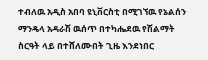ተብለዉ አዲስ አበባ ዩኒቨርስቲ በሚገኘዉ የኔልሰን ማንዴላ አዳራሽ ዉሰጥ በተካሔደዉ የሽልማት ስርዓት ላይ በተሸለሙበት ጊዜ እንደነበር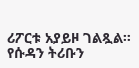ሪፖርቱ አያይዞ ገልጿል። የሱዳን ትሪቡን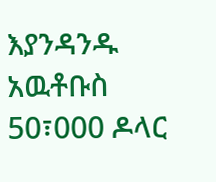እያንዳንዱ አዉቶቡስ 50፣000 ዶላር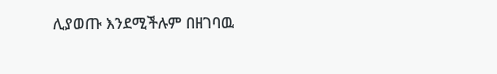ሊያወጡ እንደሚችሉም በዘገባዉ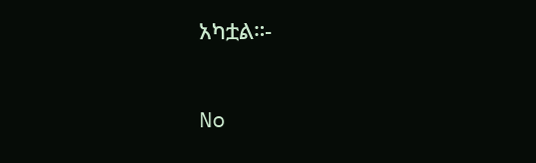አካቷል።-

No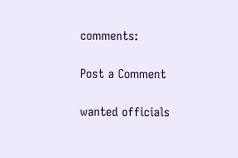comments:

Post a Comment

wanted officials